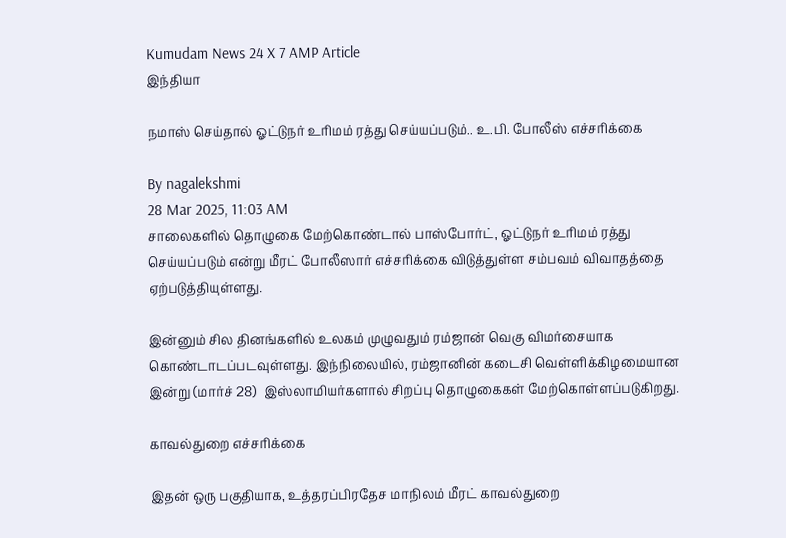Kumudam News 24 X 7 AMP Article
இந்தியா

நமாஸ் செய்தால் ஓட்டுநர் உரிமம் ரத்து செய்யப்படும்.. உ.பி. போலீஸ் எச்சரிக்கை

By nagalekshmi
28 Mar 2025, 11:03 AM
சாலைகளில் தொழுகை மேற்கொண்டால் பாஸ்போர்ட், ஓட்டுநர் உரிமம் ரத்து செய்யப்படும் என்று மீரட் போலீஸார் எச்சரிக்கை விடுத்துள்ள சம்பவம் விவாதத்தை ஏற்படுத்தியுள்ளது.

இன்னும் சில தினங்களில் உலகம் முழுவதும் ரம்ஜான் வெகு விமர்சையாக கொண்டாடப்படவுள்ளது. இந்நிலையில், ரம்ஜானின் கடைசி வெள்ளிக்கிழமையான இன்று (மார்ச் 28)  இஸ்லாமியர்களால் சிறப்பு தொழுகைகள் மேற்கொள்ளப்படுகிறது.

காவல்துறை எச்சரிக்கை

இதன் ஒரு பகுதியாக, உத்தரப்பிரதேச மாநிலம் மீரட் காவல்துறை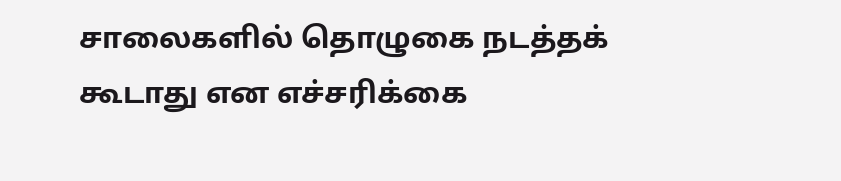சாலைகளில் தொழுகை நடத்தக் கூடாது என எச்சரிக்கை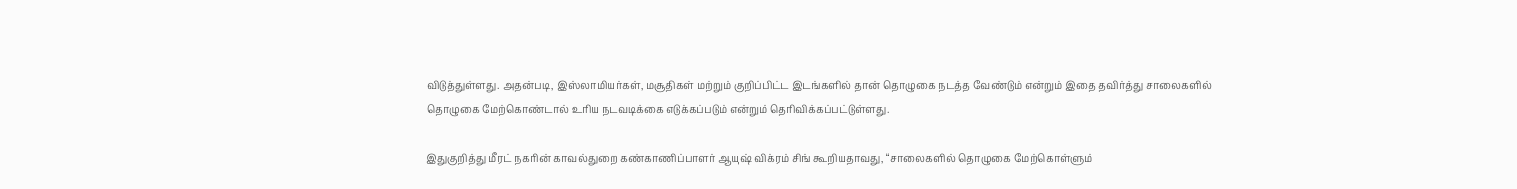விடுத்துள்ளது. அதன்படி, இஸ்லாமியர்கள், மசூதிகள் மற்றும் குறிப்பிட்ட இடங்களில் தான் தொழுகை நடத்த வேண்டும் என்றும் இதை தவிர்த்து சாலைகளில் தொழுகை மேற்கொண்டால் உரிய நடவடிக்கை எடுக்கப்படும் என்றும் தெரிவிக்கப்பட்டுள்ளது.

இதுகுறித்து மீரட் நகரின் காவல்துறை கண்காணிப்பாளர் ஆயுஷ் விக்ரம் சிங் கூறியதாவது, “சாலைகளில் தொழுகை மேற்கொள்ளும்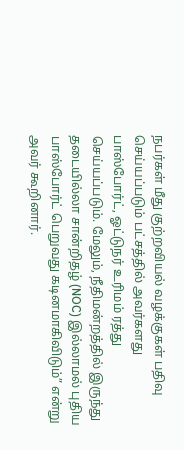நபர்கள் மீது குற்றவியல் வழக்குகள் பதிவு செய்யப்படும் பட்சத்தில் அவர்களது  பாஸ்போர்ட், ஓட்டுநர் உரிமம் ரத்து செய்யப்படும். மேலும், நீதிமன்றத்தில் இருந்து தடையில்லா சான்றிதழ் (NOC) இல்லாமல் புதிய பாஸ்போர்ட் பெறுவது கடினமாகிவிடும்” என்று அவர் கூறினார்.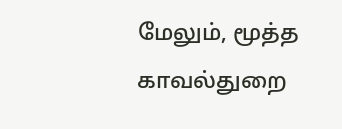மேலும், மூத்த காவல்துறை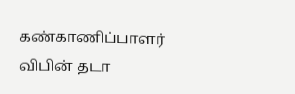கண்காணிப்பாளர் விபின் தடா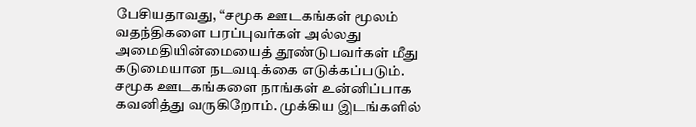பேசியதாவது, “சமூக ஊடகங்கள் மூலம் வதந்திகளை பரப்புவர்கள் அல்லது அமைதியின்மையைத் தூண்டுபவர்கள் மீது கடுமையான நடவடிக்கை எடுக்கப்படும். சமூக ஊடகங்களை நாங்கள் உன்னிப்பாக கவனித்து வருகிறோம். முக்கிய இடங்களில்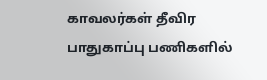காவலர்கள் தீவிர பாதுகாப்பு பணிகளில்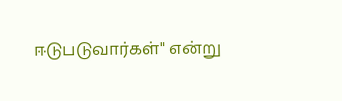ஈடுபடுவார்கள்" என்று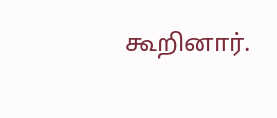கூறினார்.